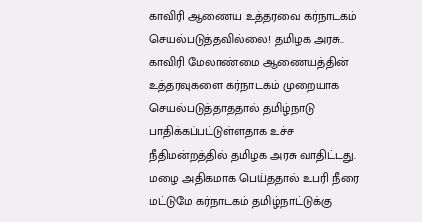காவிரி ஆணைய உத்தரவை கர்நாடகம் செயல்படுத்தவில்லை! தமிழக அரசு..
காவிரி மேலாண்மை ஆணையத்தின் உத்தரவுகளை கர்நாடகம் முறையாக செயல்படுத்தாததால் தமிழ்நாடு பாதிக்கப்பட்டுள்ளதாக உச்ச நீதிமன்றத்தில் தமிழக அரசு வாதிட்டது. மழை அதிகமாக பெய்ததால் உபரி நீரை மட்டுமே கர்நாடகம் தமிழ்நாட்டுக்கு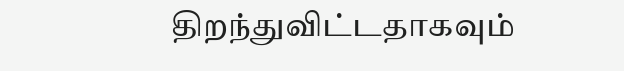திறந்துவிட்டதாகவும்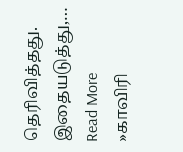தெரிவித்தது. இதையடுத்து,… Read More »காவிரி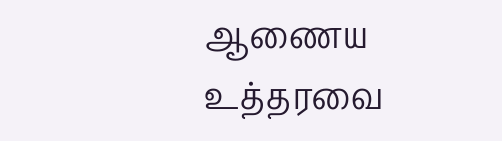ஆணைய உத்தரவை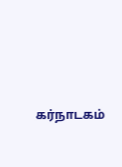கர்நாடகம்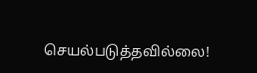செயல்படுத்தவில்லை!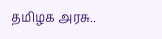தமிழக அரசு..